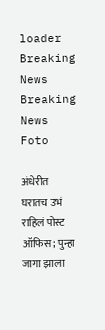loader
Breaking News
Breaking News
Foto

अंधेरीत घरातच उभं राहिलं पोस्ट ऑफिस; पुन्हा जागा झाला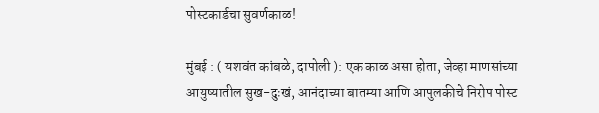पोस्टकार्डचा सुवर्णकाळ!

मुंबई : ( यशवंत कांबळे, दापोली ): एक काळ असा होता, जेव्हा माणसांच्या आयुष्यातील सुख-दुःखं, आनंदाच्या बातम्या आणि आपुलकीचे निरोप पोस्ट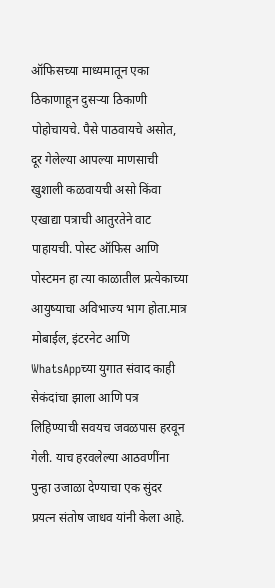ऑफिसच्या माध्यमातून एका ठिकाणाहून दुसऱ्या ठिकाणी पोहोचायचे. पैसे पाठवायचे असोत, दूर गेलेल्या आपल्या माणसाची खुशाली कळवायची असो किंवा एखाद्या पत्राची आतुरतेने वाट पाहायची. पोस्ट ऑफिस आणि पोस्टमन हा त्या काळातील प्रत्येकाच्या आयुष्याचा अविभाज्य भाग होता.मात्र मोबाईल, इंटरनेट आणि WhatsAppच्या युगात संवाद काही सेकंदांचा झाला आणि पत्र लिहिण्याची सवयच जवळपास हरवून गेली. याच हरवलेल्या आठवणींना पुन्हा उजाळा देण्याचा एक सुंदर प्रयत्न संतोष जाधव यांनी केला आहे.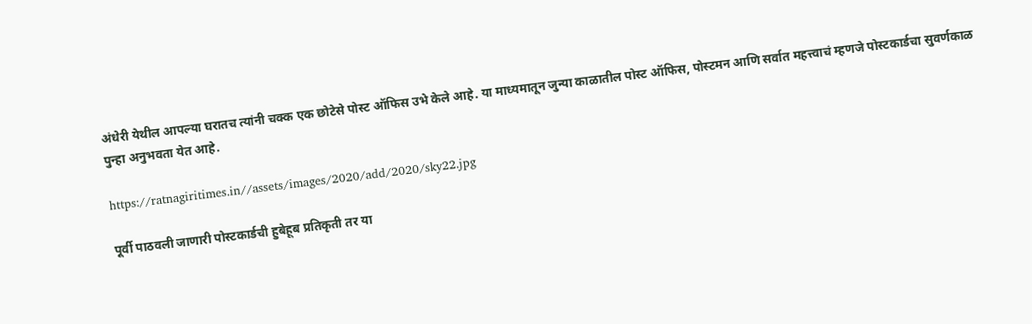अंधेरी येथील आपल्या घरातच त्यांनी चक्क एक छोटेसे पोस्ट ऑफिस उभे केले आहे. या माध्यमातून जुन्या काळातील पोस्ट ऑफिस, पोस्टमन आणि सर्वात महत्त्वाचं म्हणजे पोस्टकार्डचा सुवर्णकाळ पुन्हा अनुभवता येत आहे.

https://ratnagiritimes.in//assets/images/2020/add/2020/sky22.jpg

पूर्वी पाठवली जाणारी पोस्टकार्डची हुबेहूब प्रतिकृती तर या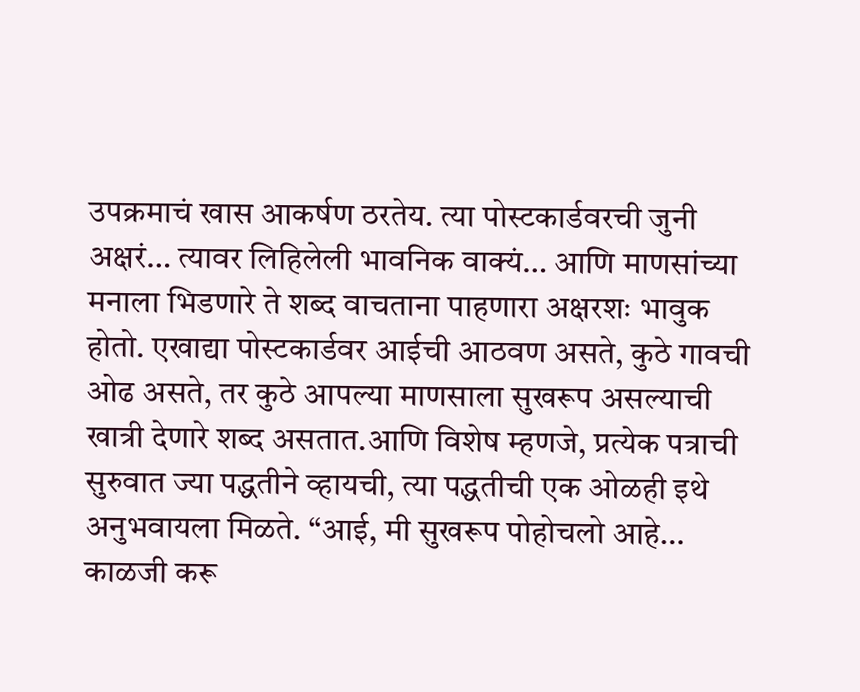उपक्रमाचं खास आकर्षण ठरतेय. त्या पोस्टकार्डवरची जुनी अक्षरं… त्यावर लिहिलेली भावनिक वाक्यं… आणि माणसांच्या मनाला भिडणारे ते शब्द वाचताना पाहणारा अक्षरशः भावुक होतो. एखाद्या पोस्टकार्डवर आईची आठवण असते, कुठे गावची ओढ असते, तर कुठे आपल्या माणसाला सुखरूप असल्याची खात्री देणारे शब्द असतात.आणि विशेष म्हणजे, प्रत्येक पत्राची सुरुवात ज्या पद्धतीने व्हायची, त्या पद्धतीची एक ओळही इथे अनुभवायला मिळते. “आई, मी सुखरूप पोहोचलो आहे… काळजी करू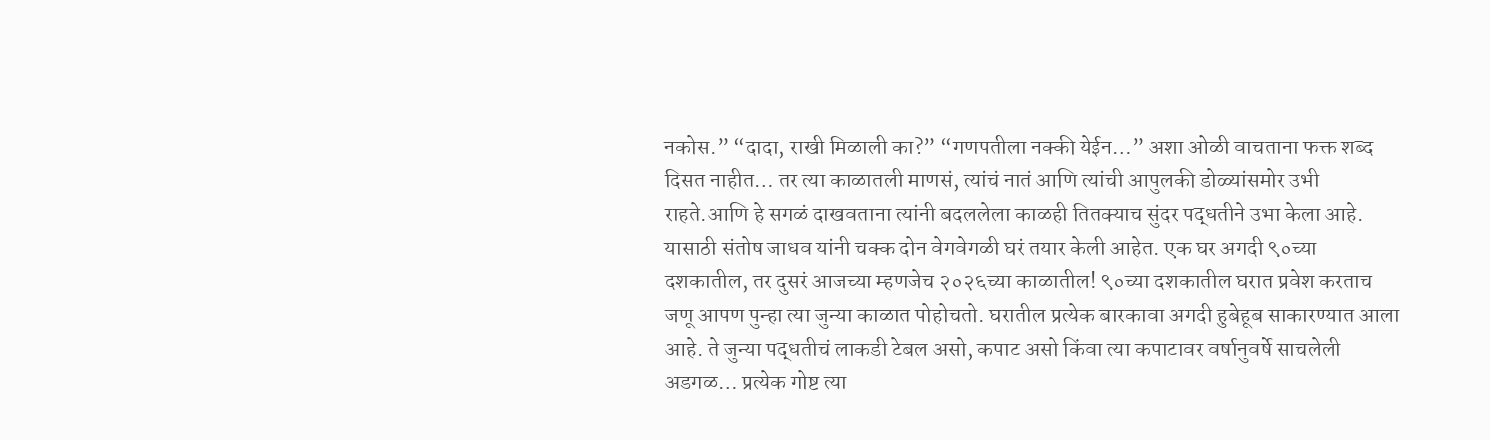नकोस.” “दादा, राखी मिळाली का?” “गणपतीला नक्की येईन…” अशा ओळी वाचताना फक्त शब्द दिसत नाहीत… तर त्या काळातली माणसं, त्यांचं नातं आणि त्यांची आपुलकी डोळ्यांसमोर उभी राहते.आणि हे सगळं दाखवताना त्यांनी बदललेला काळही तितक्याच सुंदर पद्धतीने उभा केला आहे. यासाठी संतोष जाधव यांनी चक्क दोन वेगवेगळी घरं तयार केली आहेत. एक घर अगदी ९०च्या दशकातील, तर दुसरं आजच्या म्हणजेच २०२६च्या काळातील! ९०च्या दशकातील घरात प्रवेश करताच जणू आपण पुन्हा त्या जुन्या काळात पोहोचतो. घरातील प्रत्येक बारकावा अगदी हुबेहूब साकारण्यात आला आहे. ते जुन्या पद्धतीचं लाकडी टेबल असो, कपाट असो किंवा त्या कपाटावर वर्षानुवर्षे साचलेली अडगळ… प्रत्येक गोष्ट त्या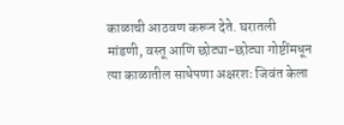काळाची आठवण करून देते. घरातली मांडणी, वस्तू आणि छोट्या-छोट्या गोष्टींमधून त्या काळातील साधेपणा अक्षरशः जिवंत केला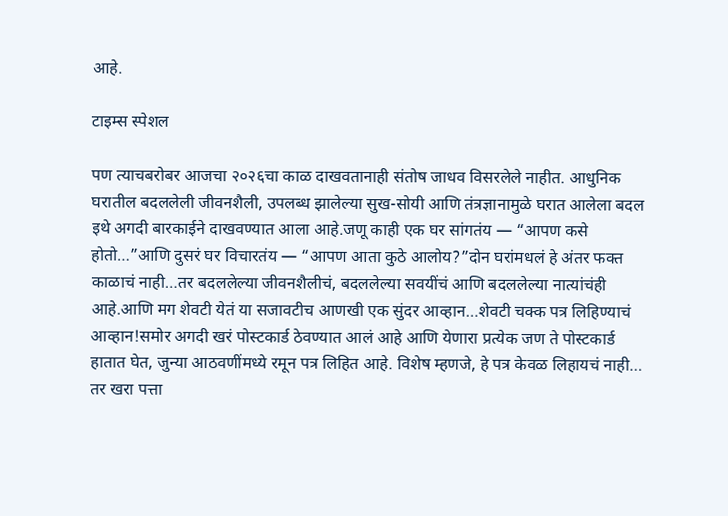आहे.

टाइम्स स्पेशल

पण त्याचबरोबर आजचा २०२६चा काळ दाखवतानाही संतोष जाधव विसरलेले नाहीत. आधुनिक घरातील बदललेली जीवनशैली, उपलब्ध झालेल्या सुख-सोयी आणि तंत्रज्ञानामुळे घरात आलेला बदल इथे अगदी बारकाईने दाखवण्यात आला आहे.जणू काही एक घर सांगतंय — “आपण कसे होतो…”आणि दुसरं घर विचारतंय — “आपण आता कुठे आलोय?”दोन घरांमधलं हे अंतर फक्त काळाचं नाही…तर बदललेल्या जीवनशैलीचं, बदललेल्या सवयींचं आणि बदललेल्या नात्यांचंही आहे.आणि मग शेवटी येतं या सजावटीच आणखी एक सुंदर आव्हान…शेवटी चक्क पत्र लिहिण्याचं आव्हान!समोर अगदी खरं पोस्टकार्ड ठेवण्यात आलं आहे आणि येणारा प्रत्येक जण ते पोस्टकार्ड हातात घेत, जुन्या आठवणींमध्ये रमून पत्र लिहित आहे. विशेष म्हणजे, हे पत्र केवळ लिहायचं नाही… तर खरा पत्ता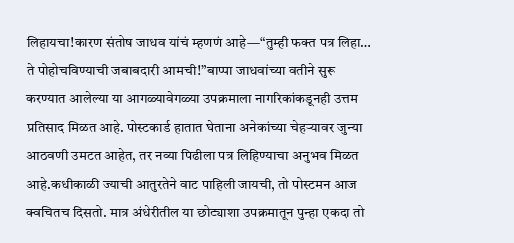लिहायचा!कारण संतोष जाधव यांचं म्हणणं आहे—“तुम्ही फक्त पत्र लिहा… ते पोहोचविण्याची जबाबदारी आमची!”बाप्पा जाधवांच्या वतीने सुरू करण्यात आलेल्या या आगळ्यावेगळ्या उपक्रमाला नागरिकांकडूनही उत्तम प्रतिसाद मिळत आहे. पोस्टकार्ड हातात घेताना अनेकांच्या चेहऱ्यावर जुन्या आठवणी उमटत आहेत, तर नव्या पिढीला पत्र लिहिण्याचा अनुभव मिळत आहे.कधीकाळी ज्याची आतुरतेने वाट पाहिली जायची, तो पोस्टमन आज क्वचितच दिसतो. मात्र अंधेरीतील या छोट्याशा उपक्रमातून पुन्हा एकदा तो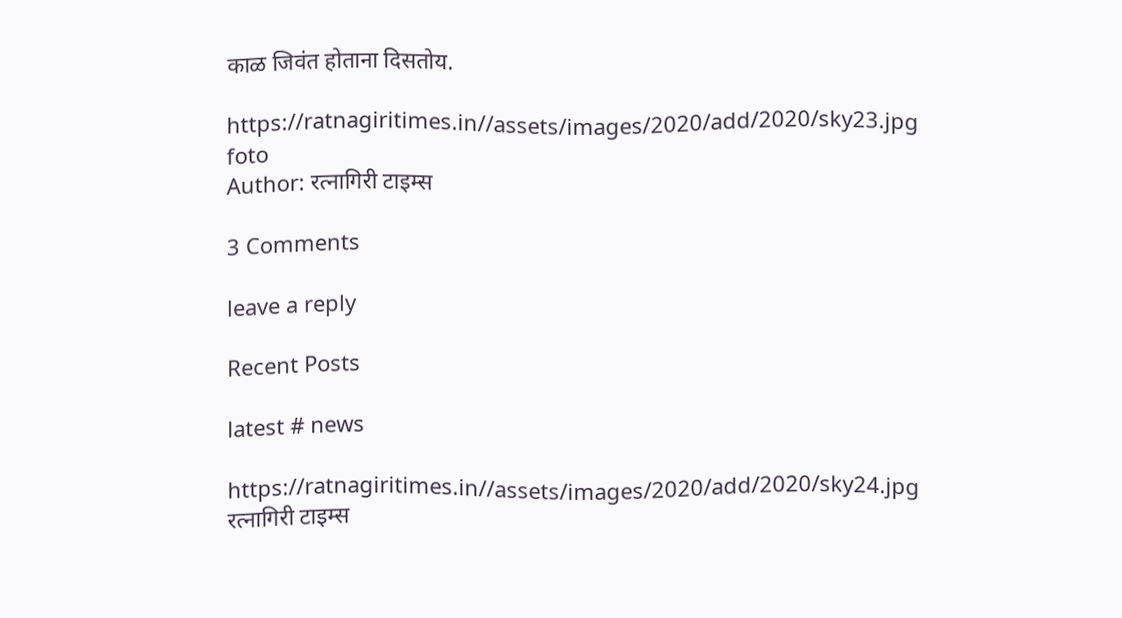काळ जिवंत होताना दिसतोय.

https://ratnagiritimes.in//assets/images/2020/add/2020/sky23.jpg
foto
Author: रत्नागिरी टाइम्स

3 Comments

leave a reply

Recent Posts

latest # news

https://ratnagiritimes.in//assets/images/2020/add/2020/sky24.jpg
रत्नागिरी टाइम्स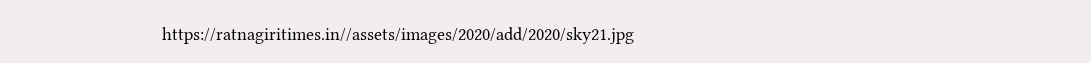https://ratnagiritimes.in//assets/images/2020/add/2020/sky21.jpg